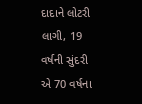દાદાને લોટરી લાગી, 19 વર્ષની સુંદરી એ 70 વર્ષના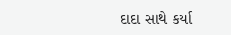દાદા સાથે કર્યા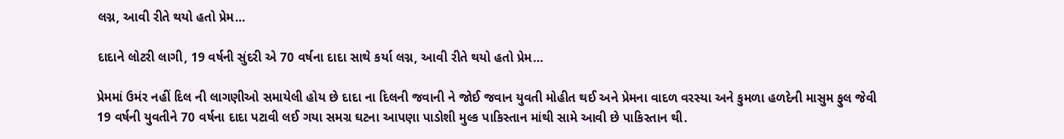લગ્ન, આવી રીતે થયો હતો પ્રેમ…

દાદાને લોટરી લાગી, 19 વર્ષની સુંદરી એ 70 વર્ષના દાદા સાથે કર્યા લગ્ન, આવી રીતે થયો હતો પ્રેમ…

પ્રેમમાં ઉમંર નહીં દિલ ની લાગણીઓ સમાયેલી હોય છે દાદા ના દિલની જવાની ને જોઈ જવાન યુવતી મોહીત થઈ અને પ્રેમના વાદળ વરસ્યા અને કુમળા હળદેની માસુમ ફુલ જેવી 19 વર્ષની યુવતીને 70 વર્ષના દાદા પટાવી લઈ ગયા સમગ્ર ઘટના આપણા પાડોશી મુલ્ક પાકિસ્તાન માંથી સામે આવી છે પાકિસ્તાન થી.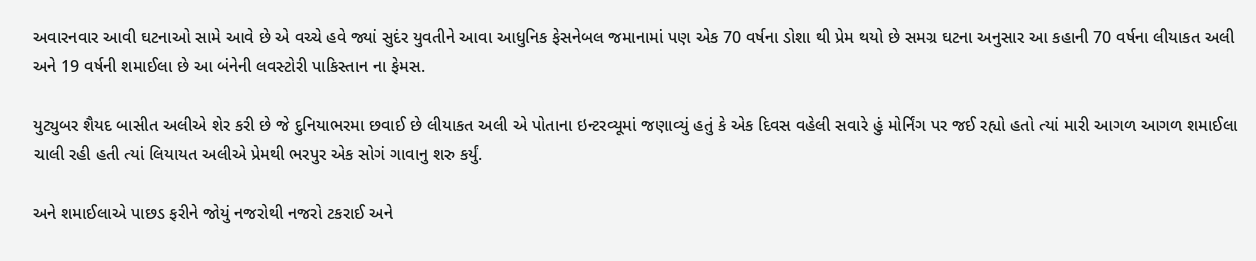અવારનવાર આવી ઘટનાઓ સામે આવે છે એ વચ્ચે હવે જ્યાં સુદંર યુવતીને આવા આધુનિક ફેસનેબલ જમાનામાં પણ એક 70 વર્ષના ડોશા થી પ્રેમ થયો છે સમગ્ર ઘટના અનુસાર આ કહાની 70 વર્ષના લીયાકત અલી અને 19 વર્ષની શમાઈલા છે આ બંનેની લવસ્ટોરી પાકિસ્તાન ના ફેમસ.

યુટ્યુબર શૈયદ બાસીત અલીએ શેર કરી છે જે દુનિયાભરમા છવાઈ છે લીયાકત અલી એ પોતાના ઇન્ટરવ્યૂમાં જણાવ્યું હતું કે એક દિવસ વહેલી સવારે હું મોર્નિંગ પર જઈ રહ્યો હતો ત્યાં મારી આગળ આગળ શમાઈલા ચાલી રહી હતી ત્યાં લિયાયત અલીએ પ્રેમથી ભરપુર એક સોગં ગાવાનુ શરુ કર્યું.

અને શમાઈલાએ પાછડ ફરીને જોયું નજરોથી નજરો ટકરાઈ અને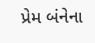પ્રેમ બંનેના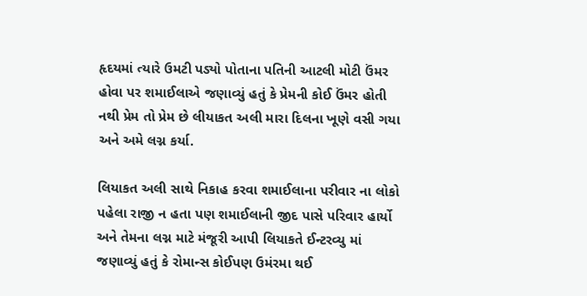હૃદયમાં ત્યારે ઉમટી પડ્યો પોતાના પતિની આટલી મોટી ઉંમર હોવા પર શમાઈલાએ જણાવ્યું હતું કે પ્રેમની કોઈ ઉંમર હોતી નથી પ્રેમ તો પ્રેમ છે લીયાકત અલી મારા દિલના ખૂણે વસી ગયા અને અમે લગ્ન કર્યા.

લિયાકત અલી સાથે નિકાહ કરવા શમાઈલાના પરીવાર ના લોકો પહેલા રાજી ન હતા પણ શમાઈલાની જીદ પાસે પરિવાર હાર્યો અને તેમના લગ્ન માટે મંજૂરી આપી લિયાકતે ઈન્ટરવ્યુ માં જણાવ્યું હતું કે રોમાન્સ કોઈપણ ઉમંરમા થઈ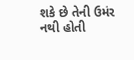શકે છે તેની ઉમંર નથી હોતી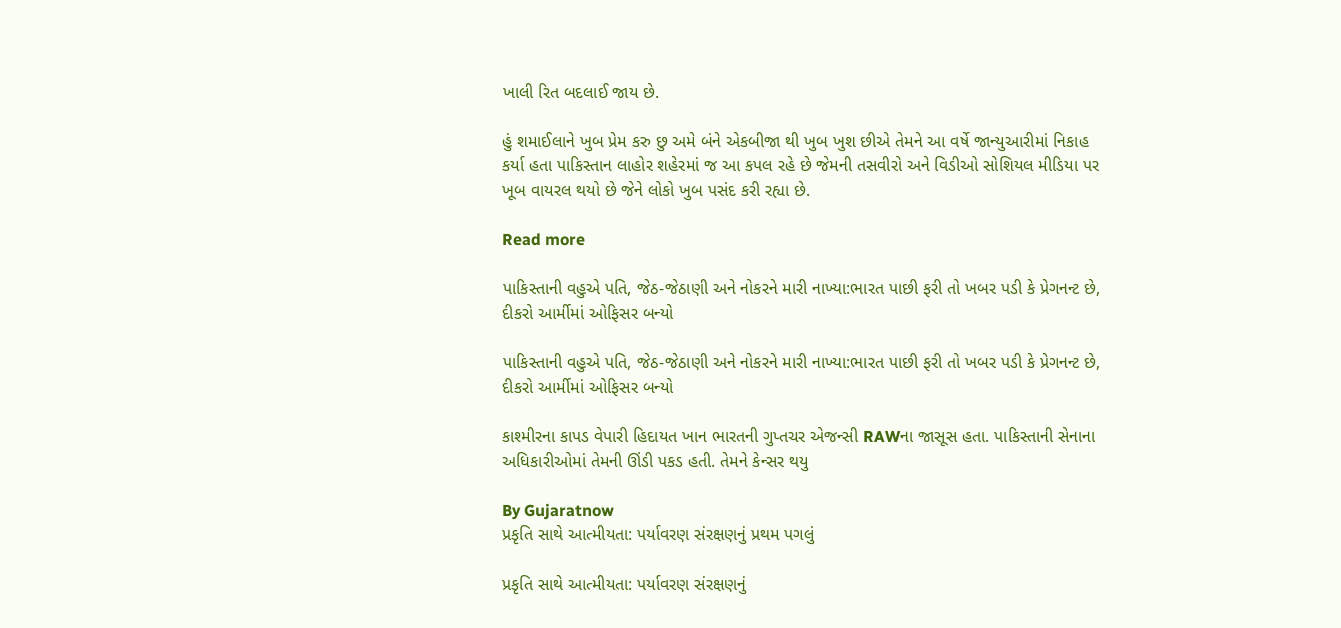ખાલી રિત બદલાઈ જાય છે.

હું શમાઈલાને ખુબ પ્રેમ કરુ છુ અમે બંને એકબીજા થી ખુબ ખુશ છીએ તેમને આ વર્ષે જાન્યુઆરીમાં નિકાહ કર્યા હતા પાકિસ્તાન લાહોર શહેરમાં જ આ કપલ રહે છે જેમની તસવીરો અને વિડીઓ સોશિયલ મીડિયા પર ખૂબ વાયરલ થયો છે જેને લોકો ખુબ પસંદ કરી રહ્યા છે.

Read more

પાકિસ્તાની વહુએ પતિ, જેઠ-જેઠાણી અને નોકરને મારી નાખ્યા:ભારત પાછી ફરી તો ખબર પડી કે પ્રેગનન્ટ છે, દીકરો આર્મીમાં ઓફિસર બન્યો

પાકિસ્તાની વહુએ પતિ, જેઠ-જેઠાણી અને નોકરને મારી નાખ્યા:ભારત પાછી ફરી તો ખબર પડી કે પ્રેગનન્ટ છે, દીકરો આર્મીમાં ઓફિસર બન્યો

કાશ્મીરના કાપડ વેપારી હિદાયત ખાન ભારતની ગુપ્તચર એજન્સી RAWના જાસૂસ હતા. પાકિસ્તાની સેનાના અધિકારીઓમાં તેમની ઊંડી પકડ હતી. તેમને કેન્સર થયુ

By Gujaratnow
પ્રકૃતિ સાથે આત્મીયતા: પર્યાવરણ સંરક્ષણનું પ્રથમ પગલું

પ્રકૃતિ સાથે આત્મીયતા: પર્યાવરણ સંરક્ષણનું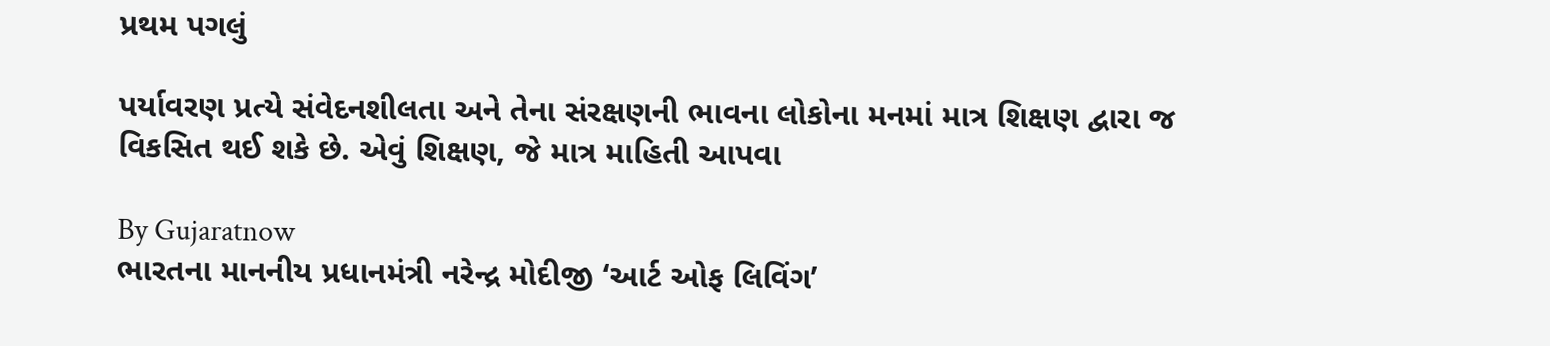પ્રથમ પગલું

પર્યાવરણ પ્રત્યે સંવેદનશીલતા અને તેના સંરક્ષણની ભાવના લોકોના મનમાં માત્ર શિક્ષણ દ્વારા જ વિકસિત થઈ શકે છે. એવું શિક્ષણ, જે માત્ર માહિતી આપવા

By Gujaratnow
ભારતના માનનીય પ્રધાનમંત્રી નરેન્દ્ર મોદીજી ‘આર્ટ ઓફ લિવિંગ’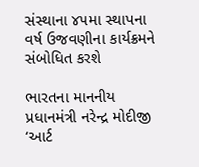સંસ્થાના ૪૫મા સ્થાપના વર્ષ ઉજવણીના કાર્યક્રમને સંબોધિત કરશે

ભારતના માનનીય પ્રધાનમંત્રી નરેન્દ્ર મોદીજી ‘આર્ટ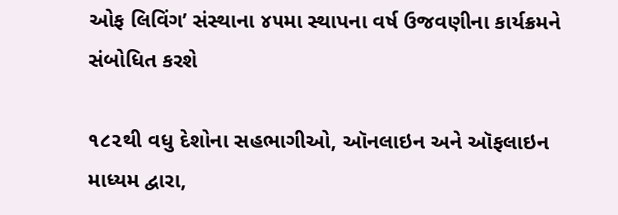ઓફ લિવિંગ’ સંસ્થાના ૪૫મા સ્થાપના વર્ષ ઉજવણીના કાર્યક્રમને સંબોધિત કરશે

૧૮૨થી વધુ દેશોના સહભાગીઓ, ઑનલાઇન અને ઑફલાઇન માધ્યમ દ્વારા,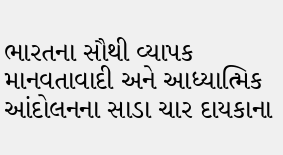ભારતના સૌથી વ્યાપક માનવતાવાદી અને આધ્યાત્મિક આંદોલનના સાડા ચાર દાયકાના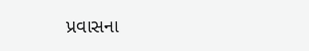પ્રવાસના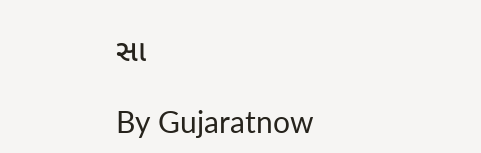સા

By Gujaratnow